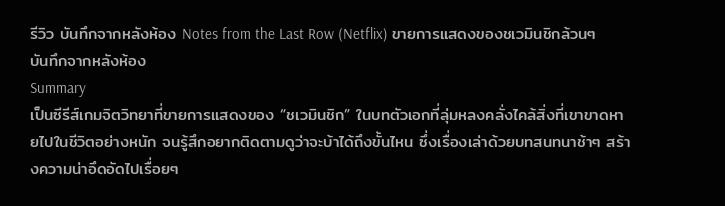รีวิว บันทึกจากหลังห้อง Notes from the Last Row (Netflix) ขายการแสดงของชเวมินชิกล้วนๆ
บันทึกจากหลังห้อง
Summary
เป็นซีรีส์เกมจิตวิทยาที่ขายการแสดงของ “ชเวมินชิก” ในบทตัวเอกที่ลุ่มหลงคลั่งไคล้สิ่งที่เขาขาดหายไปในชีวิตอย่างหนัก จนรู้สึกอยากติดตามดูว่าจะบ้าได้ถึงขั้นไหน ซึ่งเรื่องเล่าด้วยบทสนทนาช้าๆ สร้างความน่าอึดอัดไปเรื่อยๆ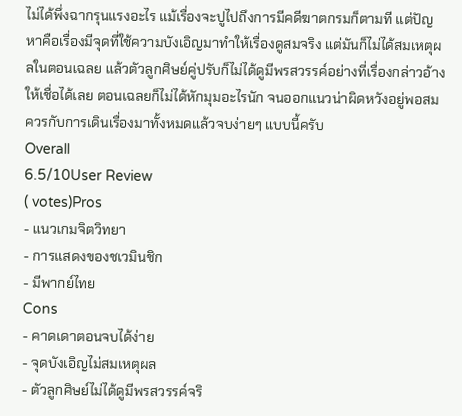ไม่ได้พึ่งฉากรุนแรงอะไร แม้เรื่องจะปูไปถึงการมีคดีฆาตกรมก็ตามที แต่ปัญหาคือเรื่องมีจุดที่ใช้ความบังเอิญมาทำให้เรื่องดูสมจริง แต่มันก็ไม่ได้สมเหตุผลในตอนเฉลย แล้วตัวลูกศิษย์คู่ปรับก็ไม่ได้ดูมีพรสวรรค์อย่างที่เรื่องกล่าวอ้างให้เชื่อได้เลย ตอนเฉลยก็ไม่ได้หักมุมอะไรนัก จนออกแนวน่าผิดหวังอยู่พอสมควรกับการเดินเรื่องมาทั้งหมดแล้วจบง่ายๆ แบบนี้ครับ
Overall
6.5/10User Review
( votes)Pros
- แนวเกมจิตวิทยา
- การแสดงของชเวมินชิก
- มีพากย์ไทย
Cons
- คาดเดาตอนจบได้ง่าย
- จุดบังเอิญไม่สมเหตุผล
- ตัวลูกศิษย์ไม่ได้ดูมีพรสวรรค์จริ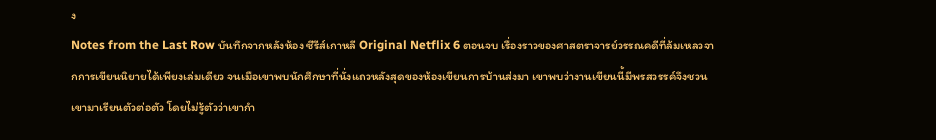ง
Notes from the Last Row บันทึกจากหลังห้อง ซีรีส์เกาหลี Original Netflix 6 ตอนจบ เรื่องราวของศาสตราจารย์วรรณคดีที่ล้มเหลวจากการเขียนนิยายได้เพียงเล่มเดียว จนเมือเขาพบนักศึกษาที่นั่งแถวหลังสุดของห้องเขียนการบ้านส่งมา เขาพบว่างานเขียนนี้มีพรสวรรค์จึงชวนเขามาเรียนตัวต่อตัว โดยไม่รู้ตัวว่าเขากำ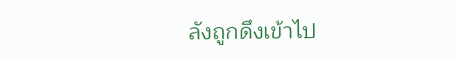ลังถูกดึงเข้าไป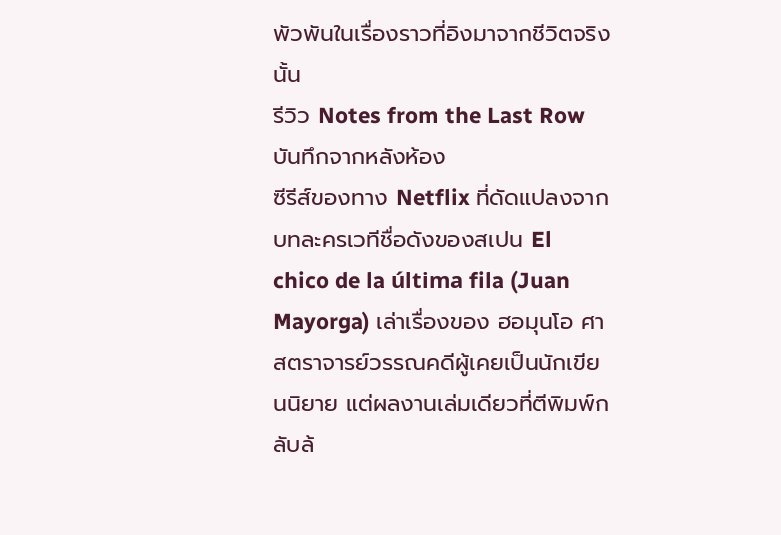พัวพันในเรื่องราวที่อิงมาจากชีวิตจริงนั้น
รีวิว Notes from the Last Row บันทึกจากหลังห้อง
ซีรีส์ของทาง Netflix ที่ดัดแปลงจากบทละครเวทีชื่อดังของสเปน El chico de la última fila (Juan Mayorga) เล่าเรื่องของ ฮอมุนโอ ศาสตราจารย์วรรณคดีผู้เคยเป็นนักเขียนนิยาย แต่ผลงานเล่มเดียวที่ตีพิมพ์กลับล้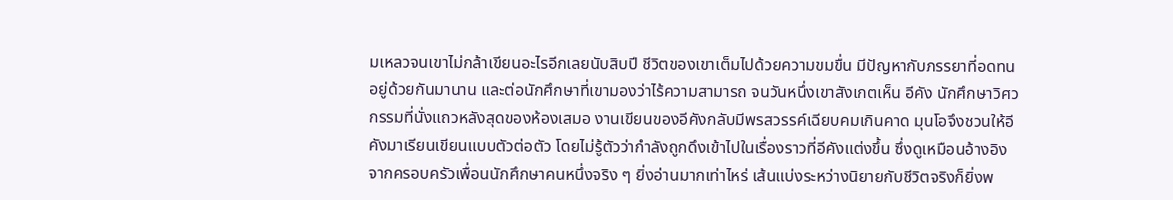มเหลวจนเขาไม่กล้าเขียนอะไรอีกเลยนับสิบปี ชีวิตของเขาเต็มไปด้วยความขมขื่น มีปัญหากับภรรยาที่อดทนอยู่ด้วยกันมานาน และต่อนักศึกษาที่เขามองว่าไร้ความสามารถ จนวันหนึ่งเขาสังเกตเห็น อีคัง นักศึกษาวิศวกรรมที่นั่งแถวหลังสุดของห้องเสมอ งานเขียนของอีคังกลับมีพรสวรรค์เฉียบคมเกินคาด มุนโอจึงชวนให้อีคังมาเรียนเขียนแบบตัวต่อตัว โดยไม่รู้ตัวว่ากำลังถูกดึงเข้าไปในเรื่องราวที่อีคังแต่งขึ้น ซึ่งดูเหมือนอ้างอิงจากครอบครัวเพื่อนนักศึกษาคนหนึ่งจริง ๆ ยิ่งอ่านมากเท่าไหร่ เส้นแบ่งระหว่างนิยายกับชีวิตจริงก็ยิ่งพ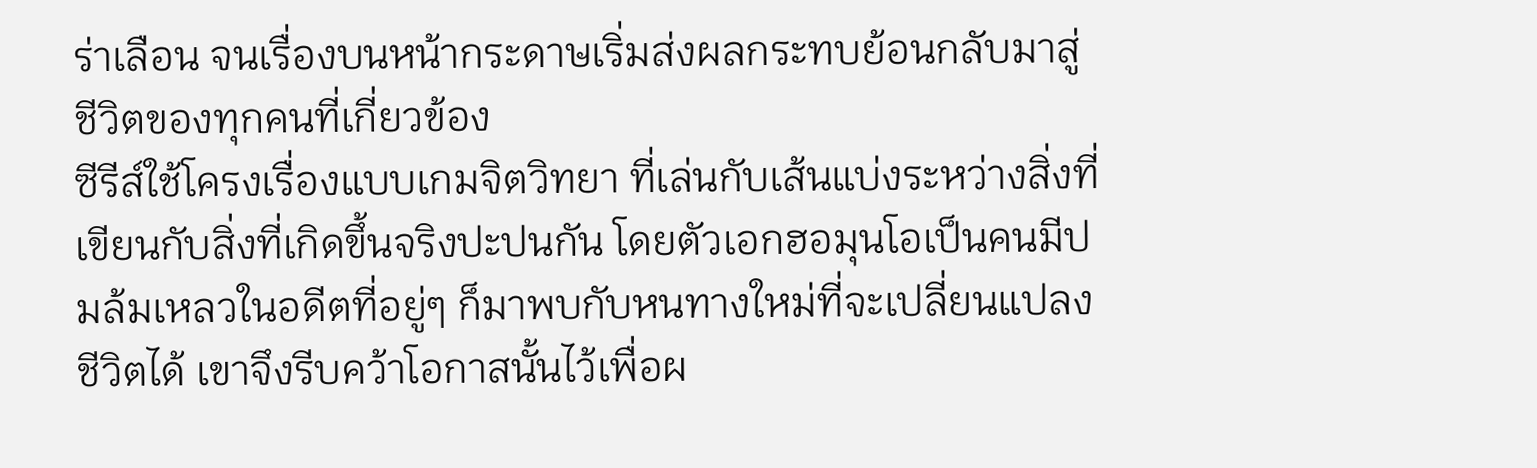ร่าเลือน จนเรื่องบนหน้ากระดาษเริ่มส่งผลกระทบย้อนกลับมาสู่ชีวิตของทุกคนที่เกี่ยวข้อง
ซีรีส์ใช้โครงเรื่องแบบเกมจิตวิทยา ที่เล่นกับเส้นแบ่งระหว่างสิ่งที่เขียนกับสิ่งที่เกิดขึ้นจริงปะปนกัน โดยตัวเอกฮอมุนโอเป็นคนมีปมล้มเหลวในอดีตที่อยู่ๆ ก็มาพบกับหนทางใหม่ที่จะเปลี่ยนแปลงชีวิตได้ เขาจึงรีบคว้าโอกาสนั้นไว้เพื่อผ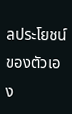ลประโยชน์ของตัวเอง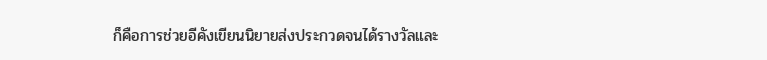ก็คือการช่วยอีคังเขียนนิยายส่งประกวดจนได้รางวัลและ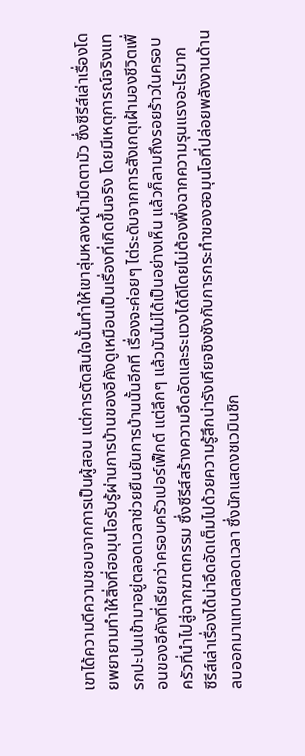เขาได้ความดีความชอบจากการเป็นผู้สอน แต่การตัดสินใจนั้นทำให้เขาลุ่มหลงหน้ามืดตามัว ซึ่งซีรีส์เล่าเรื่องโดยพยายามทำให้สิ่งที่ฮอมุนโอรับรู้ผ่านการบ้านของอีคังดูเหมือนเป็นเรื่องที่เกิดขึ้นจริง โดยมีเหตุการณ์จริงแทรกปะปนเข้ามาอยู่ตลอดเวลาช่วยยืนยันการบ้านนั้นอีกที เรื่องจะค่อยๆ ไต่ระดับจากการสังเกตุเฝ้ามองชีวิตเพื่อนของอีคังที่เรียกว่าครอบครัวเปอร์เฟ็กต์ แต่ลึกๆ แล้วมันไม่ได้เป็นอย่างเห็น แล้วก็ลามถึงรอยร้าวในครอบครัวที่นำไปสู่ฉากฆาตกรรม ซึ่งซีรีส์สร้างความอึดอัดและระแวงได้ดีโดยไม่ต้องพึ่งฉากความรุนแรงอะไรมาก
ซีรีส์เล่าเรื่องได้น่าอึดอัดเต็มไปด้วยความรู้สึกน่ารังเกียจชิงชังกับการกระทำของฮอมุนโอที่ปล่อยพลังงานด้านลบออกมาแทบตลอดเวลา ซึ่งนักแสดงชเวมินชิก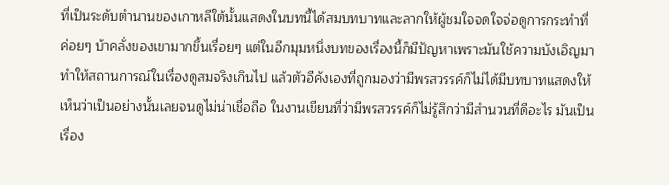ที่เป็นระดับตำนานของเกาหลีใต้นั้นแสดงในบทนี้ได้สมบทบาทและลากให้ผู้ชมใจจดใจจ่อดูการกระทำที่ค่อยๆ บ้าคลั่งของเขามากขึ้นเรื่อยๆ แต่ในอีกมุมหนึ่งบทของเรื่องนี้ก็มีปัญหาเพราะมันใช้ความบังเอิญมาทำให้สถานการณ์ในเรื่องดูสมจริงเกินไป แล้วตัวอีคังเองที่ถูกมองว่ามีพรสวรรค์ก็ไม่ได้มีบทบาทแสดงให้เห็นว่าเป็นอย่างนั้นเลยจนดูไม่น่าเชื่อถือ ในงานเขียนที่ว่ามีพรสวรรค์ก็ไม่รู้สึกว่ามีสำนวนที่ดีอะไร มันเป็นเรื่อง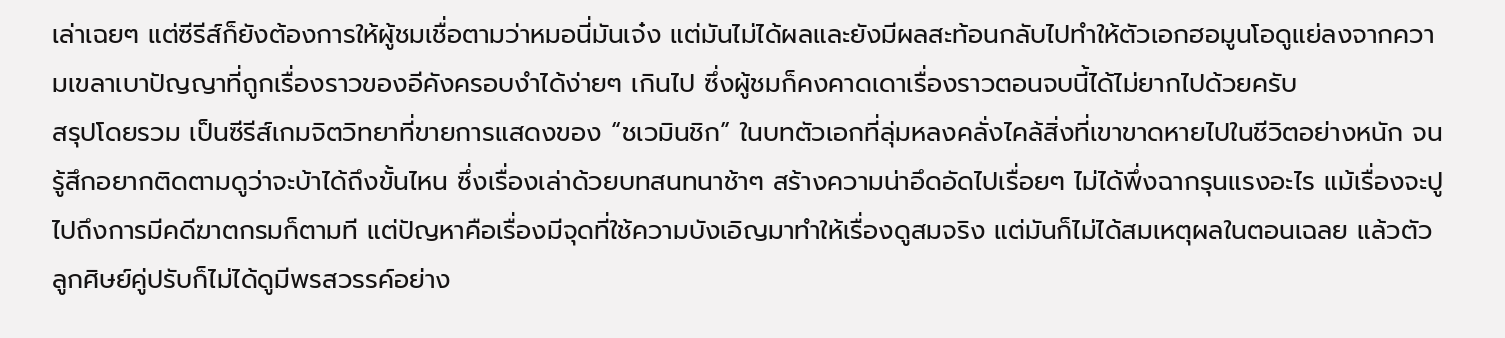เล่าเฉยๆ แต่ซีรีส์ก็ยังต้องการให้ผู้ชมเชื่อตามว่าหมอนี่มันเจ๋ง แต่มันไม่ได้ผลและยังมีผลสะท้อนกลับไปทำให้ตัวเอกฮอมูนโอดูแย่ลงจากความเขลาเบาปัญญาที่ถูกเรื่องราวของอีคังครอบงำได้ง่ายๆ เกินไป ซึ่งผู้ชมก็คงคาดเดาเรื่องราวตอนจบนี้ได้ไม่ยากไปด้วยครับ
สรุปโดยรวม เป็นซีรีส์เกมจิตวิทยาที่ขายการแสดงของ “ชเวมินชิก” ในบทตัวเอกที่ลุ่มหลงคลั่งไคล้สิ่งที่เขาขาดหายไปในชีวิตอย่างหนัก จนรู้สึกอยากติดตามดูว่าจะบ้าได้ถึงขั้นไหน ซึ่งเรื่องเล่าด้วยบทสนทนาช้าๆ สร้างความน่าอึดอัดไปเรื่อยๆ ไม่ได้พึ่งฉากรุนแรงอะไร แม้เรื่องจะปูไปถึงการมีคดีฆาตกรมก็ตามที แต่ปัญหาคือเรื่องมีจุดที่ใช้ความบังเอิญมาทำให้เรื่องดูสมจริง แต่มันก็ไม่ได้สมเหตุผลในตอนเฉลย แล้วตัวลูกศิษย์คู่ปรับก็ไม่ได้ดูมีพรสวรรค์อย่าง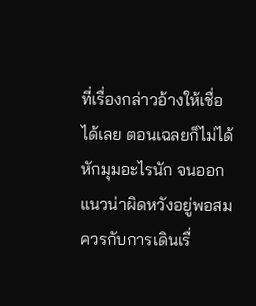ที่เรื่องกล่าวอ้างให้เชื่อได้เลย ตอนเฉลยก็ไม่ได้หักมุมอะไรนัก จนออกแนวน่าผิดหวังอยู่พอสมควรกับการเดินเรื่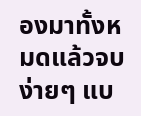องมาทั้งหมดแล้วจบง่ายๆ แบ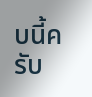บนี้ครับ